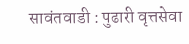सावंतवाडी : पुढारी वृत्तसेवा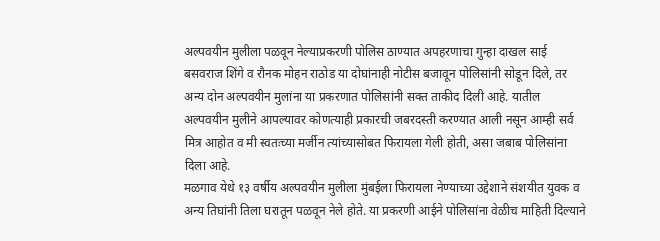अल्पवयीन मुलीला पळवून नेल्याप्रकरणी पोलिस ठाण्यात अपहरणाचा गुन्हा दाखल साई बसवराज शिंगे व रौनक मोहन राठोड या दोघांनाही नोटीस बजावून पोलिसांनी सोडून दिले, तर अन्य दोन अल्पवयीन मुलांना या प्रकरणात पोलिसांनी सक्त ताकीद दिली आहे. यातील अल्पवयीन मुलीने आपल्यावर कोणत्याही प्रकारची जबरदस्ती करण्यात आली नसून आम्ही सर्व मित्र आहोत व मी स्वतःच्या मर्जीन त्यांच्यासोबत फिरायला गेली होती, असा जबाब पोलिसांना दिला आहे.
मळगाव येथे १३ वर्षीय अल्पवयीन मुलीला मुंबईला फिरायला नेण्याच्या उद्देशाने संशयीत युवक व अन्य तिघांनी तिला घरातून पळवून नेले होते. या प्रकरणी आईने पोलिसांना वेळीच माहिती दिल्याने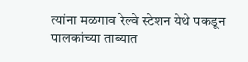त्यांना मळगाव रेल्वे स्टेशन येथे पकडून पालकांच्या ताब्यात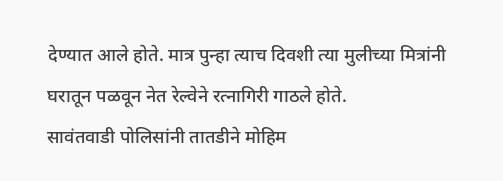देण्यात आले होते. मात्र पुन्हा त्याच दिवशी त्या मुलीच्या मित्रांनी घरातून पळवून नेत रेल्वेने रत्नागिरी गाठले होते.
सावंतवाडी पोलिसांनी तातडीने मोहिम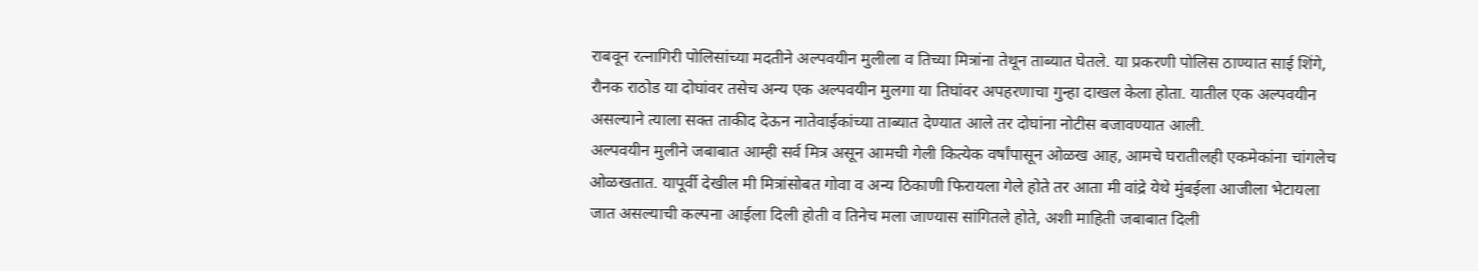राबवून रत्नागिरी पोलिसांच्या मदतीने अल्पवयीन मुलीला व तिच्या मित्रांना तेथून ताब्यात घेतले. या प्रकरणी पोलिस ठाण्यात साई शिंगे, रौनक राठोड या दोघांवर तसेच अन्य एक अल्पवयीन मुलगा या तिघांवर अपहरणाचा गुन्हा दाखल केला होता. यातील एक अल्पवयीन असल्याने त्याला सक्त ताकीद देऊन नातेवाईकांच्या ताब्यात देण्यात आले तर दोघांना नोटीस बजावण्यात आली.
अल्पवयीन मुलीने जबाबात आम्ही सर्व मित्र असून आमची गेली कित्येक वर्षांपासून ओळख आह, आमचे घरातीलही एकमेकांना चांगलेच ओळखतात. यापूर्वी देखील मी मित्रांसोबत गोवा व अन्य ठिकाणी फिरायला गेले होते तर आता मी वांद्रे येथे मुंबईला आजीला भेटायला जात असल्याची कल्पना आईला दिली होती व तिनेच मला जाण्यास सांगितले होते, अशी माहिती जबाबात दिली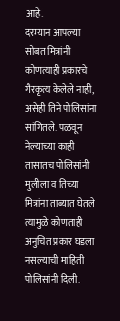आहे.
दरम्यान आपल्या सोबत मित्रांनी कोणत्याही प्रकारचे गैरकृत्य केलेले नाही, असेही तिने पोलिसांना सांगितले. पळवून नेल्याच्या काही तासातच पोलिसांनी मुलीला व तिच्या मित्रांना ताब्यात घेतले त्यामुळे कोणताही अनुचित प्रकार घडला नसल्याची माहिती पोलिसांनी दिली.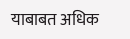याबाबत अधिक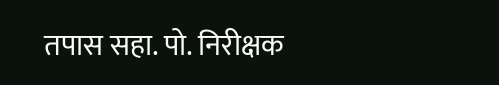तपास सहा. पो. निरीक्षक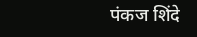पंकज शिंदे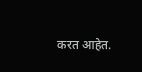करत आहेत.